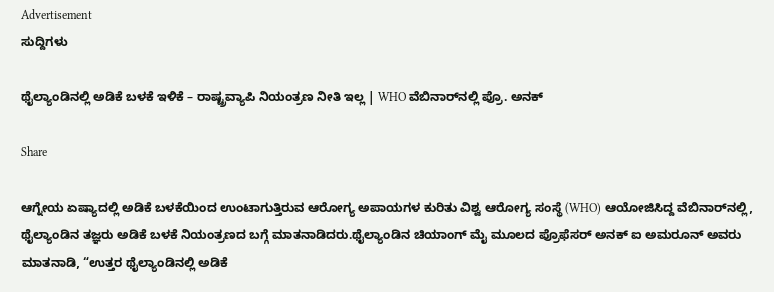Advertisement
ಸುದ್ದಿಗಳು

ಥೈಲ್ಯಾಂಡಿನಲ್ಲಿ ಅಡಿಕೆ ಬಳಕೆ ಇಳಿಕೆ – ರಾಷ್ಟ್ರವ್ಯಾಪಿ ನಿಯಂತ್ರಣ ನೀತಿ ಇಲ್ಲ | WHO ವೆಬಿನಾರ್‌ನಲ್ಲಿ ಪ್ರೊ. ಅನಕ್

Share

ಆಗ್ನೇಯ ಏಷ್ಯಾದಲ್ಲಿ ಅಡಿಕೆ ಬಳಕೆಯಿಂದ ಉಂಟಾಗುತ್ತಿರುವ ಆರೋಗ್ಯ ಅಪಾಯಗಳ ಕುರಿತು ವಿಶ್ವ ಆರೋಗ್ಯ ಸಂಸ್ಥೆ (WHO) ಆಯೋಜಿಸಿದ್ದ ವೆಬಿನಾರ್‌ನಲ್ಲಿ, ಥೈಲ್ಯಾಂಡಿನ ತಜ್ಞರು ಅಡಿಕೆ ಬಳಕೆ ನಿಯಂತ್ರಣದ ಬಗ್ಗೆ ಮಾತನಾಡಿದರು.ಥೈಲ್ಯಾಂಡಿನ ಚಿಯಾಂಗ್ ಮೈ ಮೂಲದ ಪ್ರೊಫೆಸರ್ ಅನಕ್ ಐ ಅಮರೂನ್ ಅವರು ಮಾತನಾಡಿ, “ಉತ್ತರ ಥೈಲ್ಯಾಂಡಿನಲ್ಲಿ ಅಡಿಕೆ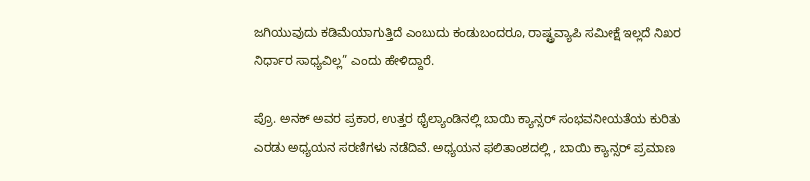ಜಗಿಯುವುದು ಕಡಿಮೆಯಾಗುತ್ತಿದೆ ಎಂಬುದು ಕಂಡುಬಂದರೂ, ರಾಷ್ಟ್ರವ್ಯಾಪಿ ಸಮೀಕ್ಷೆ ಇಲ್ಲದೆ ನಿಖರ ನಿರ್ಧಾರ ಸಾಧ್ಯವಿಲ್ಲ” ಎಂದು ಹೇಳಿದ್ದಾರೆ.

ಪ್ರೊ. ಅನಕ್ ಅವರ ಪ್ರಕಾರ, ಉತ್ತರ ಥೈಲ್ಯಾಂಡಿನಲ್ಲಿ ಬಾಯಿ ಕ್ಯಾನ್ಸರ್ ಸಂಭವನೀಯತೆಯ ಕುರಿತು ಎರಡು ಅಧ್ಯಯನ ಸರಣಿಗಳು ನಡೆದಿವೆ. ಅಧ್ಯಯನ ಫಲಿತಾಂಶದಲ್ಲಿ , ಬಾಯಿ ಕ್ಯಾನ್ಸರ್ ಪ್ರಮಾಣ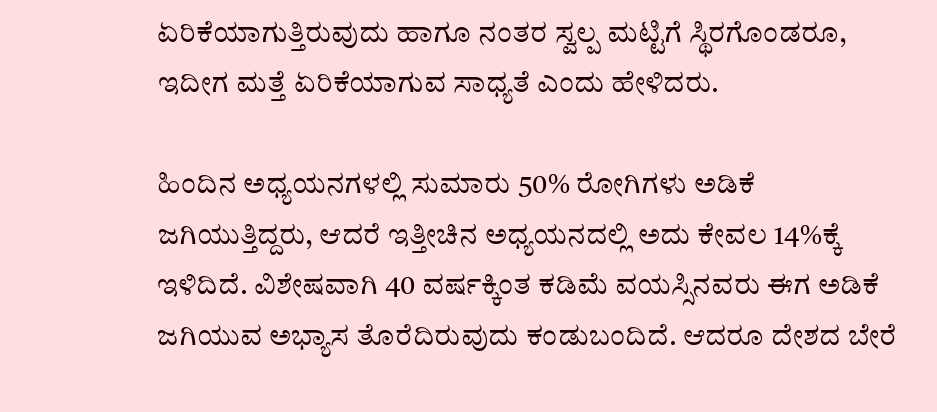ಏರಿಕೆಯಾಗುತ್ತಿರುವುದು ಹಾಗೂ ನಂತರ ಸ್ವಲ್ಪ ಮಟ್ಟಿಗೆ ಸ್ಥಿರಗೊಂಡರೂ, ಇದೀಗ ಮತ್ತೆ ಏರಿಕೆಯಾಗುವ ಸಾಧ್ಯತೆ ಎಂದು ಹೇಳಿದರು.

ಹಿಂದಿನ ಅಧ್ಯಯನಗಳಲ್ಲಿ ಸುಮಾರು 50% ರೋಗಿಗಳು ಅಡಿಕೆ ಜಗಿಯುತ್ತಿದ್ದರು, ಆದರೆ ಇತ್ತೀಚಿನ ಅಧ್ಯಯನದಲ್ಲಿ ಅದು ಕೇವಲ 14%ಕ್ಕೆ ಇಳಿದಿದೆ. ವಿಶೇಷವಾಗಿ 40 ವರ್ಷಕ್ಕಿಂತ ಕಡಿಮೆ ವಯಸ್ಸಿನವರು ಈಗ ಅಡಿಕೆ ಜಗಿಯುವ ಅಭ್ಯಾಸ ತೊರೆದಿರುವುದು ಕಂಡುಬಂದಿದೆ. ಆದರೂ ದೇಶದ ಬೇರೆ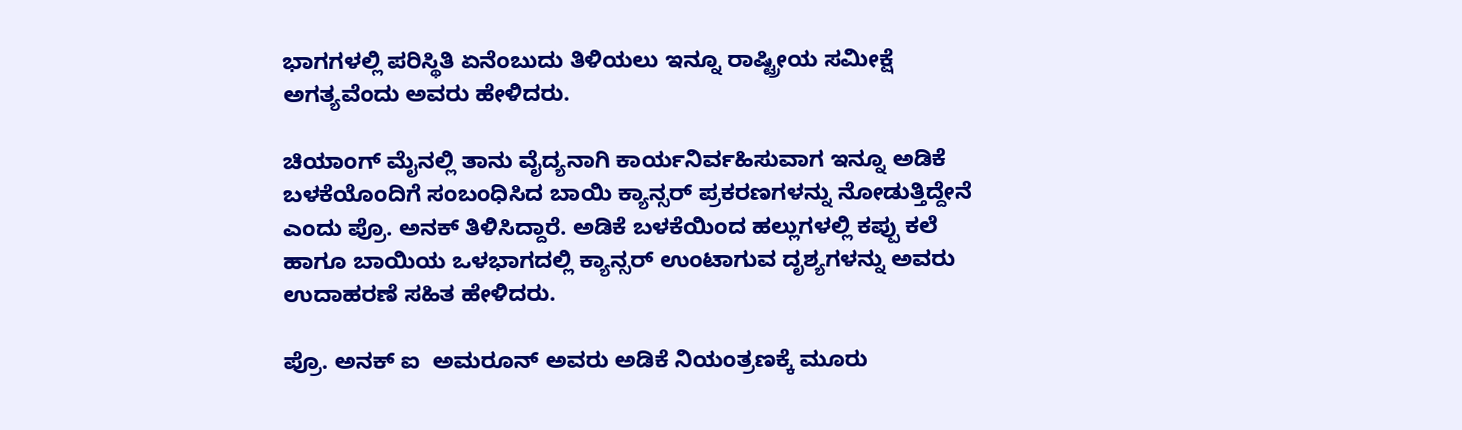ಭಾಗಗಳಲ್ಲಿ ಪರಿಸ್ಥಿತಿ ಏನೆಂಬುದು ತಿಳಿಯಲು ಇನ್ನೂ ರಾಷ್ಟ್ರೀಯ ಸಮೀಕ್ಷೆ ಅಗತ್ಯವೆಂದು ಅವರು ಹೇಳಿದರು.

ಚಿಯಾಂಗ್ ಮೈನಲ್ಲಿ ತಾನು ವೈದ್ಯನಾಗಿ ಕಾರ್ಯನಿರ್ವಹಿಸುವಾಗ ಇನ್ನೂ ಅಡಿಕೆ ಬಳಕೆಯೊಂದಿಗೆ ಸಂಬಂಧಿಸಿದ ಬಾಯಿ ಕ್ಯಾನ್ಸರ್ ಪ್ರಕರಣಗಳನ್ನು ನೋಡುತ್ತಿದ್ದೇನೆ ಎಂದು ಪ್ರೊ. ಅನಕ್ ತಿಳಿಸಿದ್ದಾರೆ. ಅಡಿಕೆ ಬಳಕೆಯಿಂದ ಹಲ್ಲುಗಳಲ್ಲಿ ಕಪ್ಪು ಕಲೆ ಹಾಗೂ ಬಾಯಿಯ ಒಳಭಾಗದಲ್ಲಿ ಕ್ಯಾನ್ಸರ್ ಉಂಟಾಗುವ ದೃಶ್ಯಗಳನ್ನು ಅವರು ಉದಾಹರಣೆ ಸಹಿತ ಹೇಳಿದರು.

ಪ್ರೊ. ಅನಕ್ ಐ  ಅಮರೂನ್ ಅವರು ಅಡಿಕೆ ನಿಯಂತ್ರಣಕ್ಕೆ ಮೂರು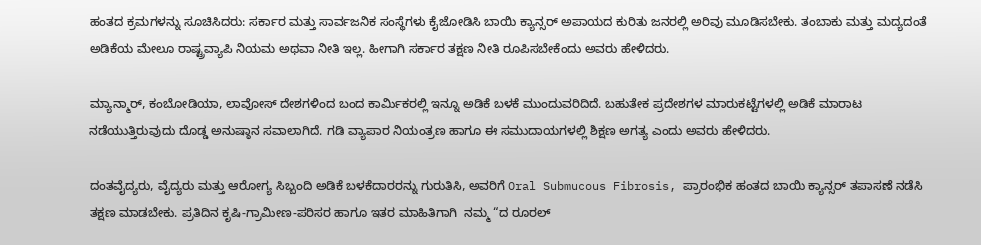ಹಂತದ ಕ್ರಮಗಳನ್ನು ಸೂಚಿಸಿದರು: ಸರ್ಕಾರ ಮತ್ತು ಸಾರ್ವಜನಿಕ ಸಂಸ್ಥೆಗಳು ಕೈಜೋಡಿಸಿ ಬಾಯಿ ಕ್ಯಾನ್ಸರ್ ಅಪಾಯದ ಕುರಿತು ಜನರಲ್ಲಿ ಅರಿವು ಮೂಡಿಸಬೇಕು. ತಂಬಾಕು ಮತ್ತು ಮದ್ಯದಂತೆ ಅಡಿಕೆಯ ಮೇಲೂ ರಾಷ್ಟ್ರವ್ಯಾಪಿ ನಿಯಮ ಅಥವಾ ನೀತಿ ಇಲ್ಲ. ಹೀಗಾಗಿ ಸರ್ಕಾರ ತಕ್ಷಣ ನೀತಿ ರೂಪಿಸಬೇಕೆಂದು ಅವರು ಹೇಳಿದರು.

ಮ್ಯಾನ್ಮಾರ್, ಕಂಬೋಡಿಯಾ, ಲಾವೋಸ್ ದೇಶಗಳಿಂದ ಬಂದ ಕಾರ್ಮಿಕರಲ್ಲಿ ಇನ್ನೂ ಅಡಿಕೆ ಬಳಕೆ ಮುಂದುವರಿದಿದೆ. ಬಹುತೇಕ ಪ್ರದೇಶಗಳ ಮಾರುಕಟ್ಟೆಗಳಲ್ಲಿ ಅಡಿಕೆ ಮಾರಾಟ ನಡೆಯುತ್ತಿರುವುದು ದೊಡ್ಡ ಅನುಷ್ಠಾನ ಸವಾಲಾಗಿದೆ. ಗಡಿ ವ್ಯಾಪಾರ ನಿಯಂತ್ರಣ ಹಾಗೂ ಈ ಸಮುದಾಯಗಳಲ್ಲಿ ಶಿಕ್ಷಣ ಅಗತ್ಯ ಎಂದು ಅವರು ಹೇಳಿದರು.

ದಂತವೈದ್ಯರು, ವೈದ್ಯರು ಮತ್ತು ಆರೋಗ್ಯ ಸಿಬ್ಬಂದಿ ಅಡಿಕೆ ಬಳಕೆದಾರರನ್ನು ಗುರುತಿಸಿ, ಅವರಿಗೆ Oral Submucous Fibrosis, ಪ್ರಾರಂಭಿಕ ಹಂತದ ಬಾಯಿ ಕ್ಯಾನ್ಸರ್ ತಪಾಸಣೆ ನಡೆಸಿ ತಕ್ಷಣ ಮಾಡಬೇಕು. ಪ್ರತಿದಿನ ಕೃಷಿ-ಗ್ರಾಮೀಣ-ಪರಿಸರ ಹಾಗೂ ಇತರ ಮಾಹಿತಿಗಾಗಿ  ನಮ್ಮ “ದ ರೂರಲ್‌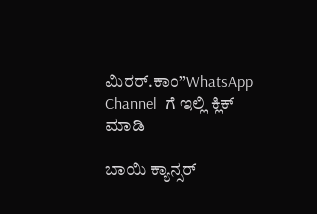ಮಿರರ್.ಕಾಂ”WhatsApp Channel  ಗೆ ಇಲ್ಲಿ ಕ್ಲಿಕ್‌ ಮಾಡಿ

ಬಾಯಿ ಕ್ಯಾನ್ಸರ್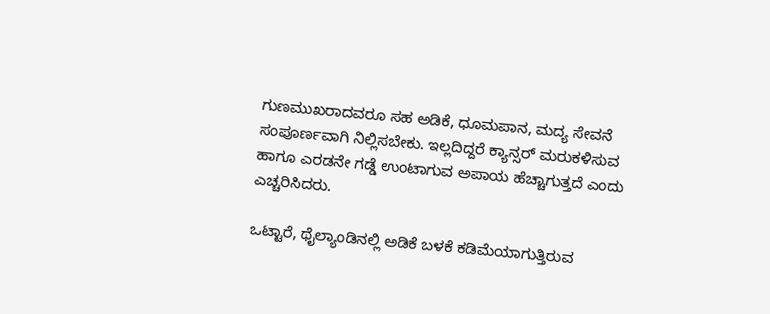ಗುಣಮುಖರಾದವರೂ ಸಹ ಅಡಿಕೆ, ಧೂಮಪಾನ, ಮದ್ಯ ಸೇವನೆ ಸಂಪೂರ್ಣವಾಗಿ ನಿಲ್ಲಿಸಬೇಕು. ಇಲ್ಲದಿದ್ದರೆ ಕ್ಯಾನ್ಸರ್ ಮರುಕಳಿಸುವ ಹಾಗೂ ಎರಡನೇ ಗಡ್ಡೆ ಉಂಟಾಗುವ ಅಪಾಯ ಹೆಚ್ಚಾಗುತ್ತದೆ ಎಂದು ಎಚ್ಚರಿಸಿದರು.

ಒಟ್ಟಾರೆ, ಥೈಲ್ಯಾಂಡಿನಲ್ಲಿ ಅಡಿಕೆ ಬಳಕೆ ಕಡಿಮೆಯಾಗುತ್ತಿರುವ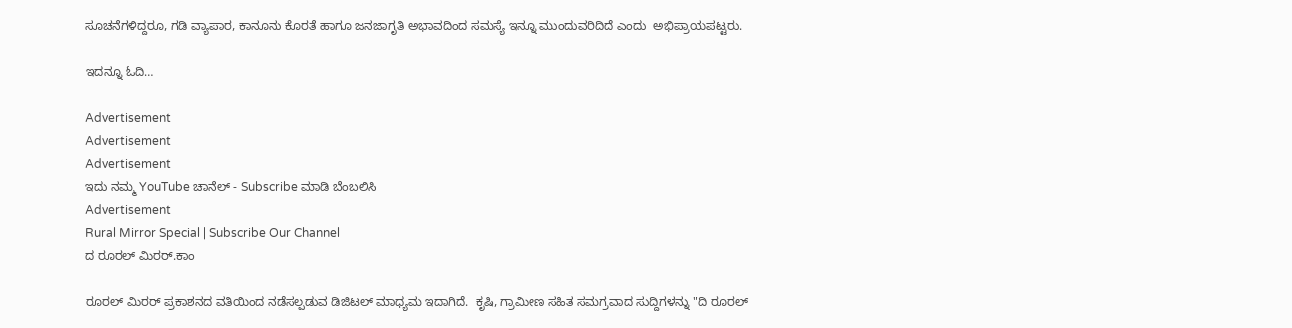ಸೂಚನೆಗಳಿದ್ದರೂ, ಗಡಿ ವ್ಯಾಪಾರ, ಕಾನೂನು ಕೊರತೆ ಹಾಗೂ ಜನಜಾಗೃತಿ ಅಭಾವದಿಂದ ಸಮಸ್ಯೆ ಇನ್ನೂ ಮುಂದುವರಿದಿದೆ ಎಂದು  ಅಭಿಪ್ರಾಯಪಟ್ಟರು.

ಇದನ್ನೂ ಓದಿ…

Advertisement
Advertisement
Advertisement
ಇದು ನಮ್ಮ YouTube ಚಾನೆಲ್ - Subscribe ಮಾಡಿ ಬೆಂಬಲಿಸಿ
Advertisement
Rural Mirror Special | Subscribe Our Channel
ದ ರೂರಲ್ ಮಿರರ್.ಕಾಂ

ರೂರಲ್‌ ಮಿರರ್‌ ಪ್ರಕಾಶನದ ವತಿಯಿಂದ ನಡೆಸಲ್ಪಡುವ ಡಿಜಿಟಲ್‌ ಮಾಧ್ಯಮ ಇದಾಗಿದೆ.  ಕೃಷಿ, ಗ್ರಾಮೀಣ ಸಹಿತ ಸಮಗ್ರವಾದ ಸುದ್ದಿಗಳನ್ನು "ದಿ ರೂರಲ್‌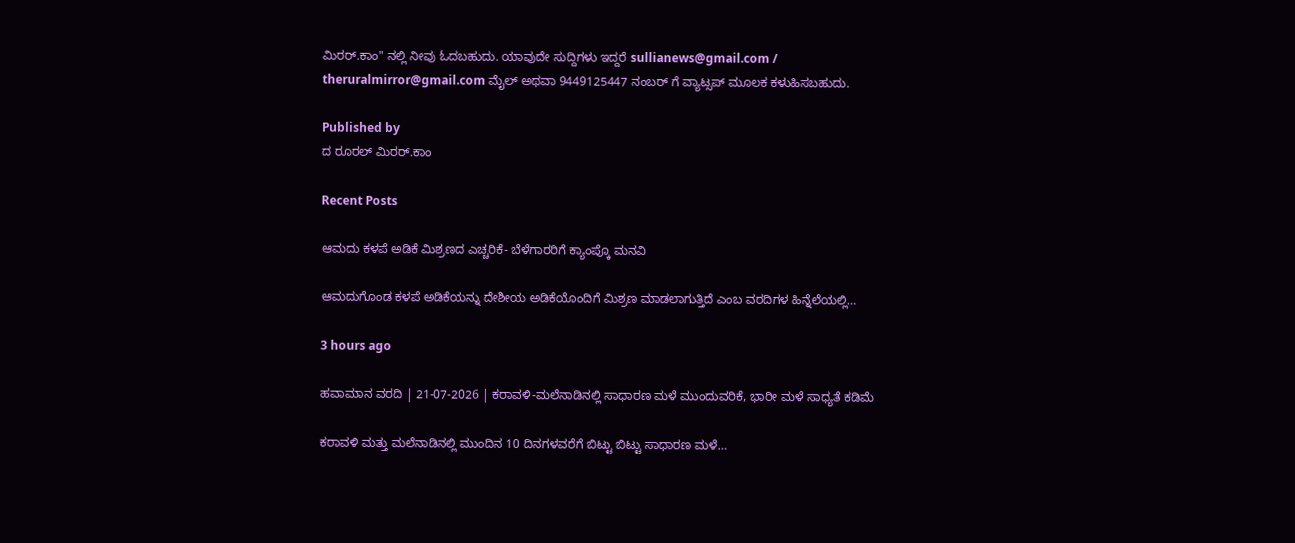ಮಿರರ್‌.ಕಾಂ" ನಲ್ಲಿ ನೀವು ಓದಬಹುದು. ಯಾವುದೇ ಸುದ್ದಿಗಳು ಇದ್ದರೆ sullianews@gmail.com / theruralmirror@gmail.com ಮೈಲ್ ಅಥವಾ 9449125447 ನಂಬರ್ ಗೆ ವ್ಯಾಟ್ಸಪ್ ಮೂಲಕ ಕಳುಹಿಸಬಹುದು.

Published by
ದ ರೂರಲ್ ಮಿರರ್.ಕಾಂ

Recent Posts

ಆಮದು ಕಳಪೆ ಅಡಿಕೆ ಮಿಶ್ರಣದ ಎಚ್ಚರಿಕೆ- ಬೆಳೆಗಾರರಿಗೆ ಕ್ಯಾಂಪ್ಕೊ ಮನವಿ

ಆಮದುಗೊಂಡ ಕಳಪೆ ಅಡಿಕೆಯನ್ನು ದೇಶೀಯ ಅಡಿಕೆಯೊಂದಿಗೆ ಮಿಶ್ರಣ ಮಾಡಲಾಗುತ್ತಿದೆ ಎಂಬ ವರದಿಗಳ ಹಿನ್ನೆಲೆಯಲ್ಲಿ…

3 hours ago

ಹವಾಮಾನ ವರದಿ | 21-07-2026 | ಕರಾವಳಿ-ಮಲೆನಾಡಿನಲ್ಲಿ ಸಾಧಾರಣ ಮಳೆ ಮುಂದುವರಿಕೆ, ಭಾರೀ ಮಳೆ ಸಾಧ್ಯತೆ ಕಡಿಮೆ

ಕರಾವಳಿ ಮತ್ತು ಮಲೆನಾಡಿನಲ್ಲಿ ಮುಂದಿನ 10 ದಿನಗಳವರೆಗೆ ಬಿಟ್ಟು ಬಿಟ್ಟು ಸಾಧಾರಣ ಮಳೆ…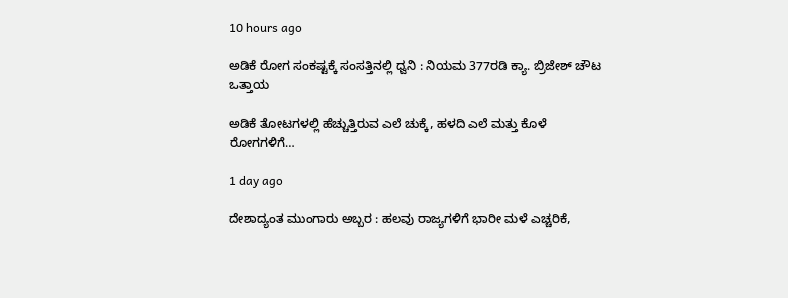10 hours ago

ಅಡಿಕೆ ರೋಗ ಸಂಕಷ್ಟಕ್ಕೆ ಸಂಸತ್ತಿನಲ್ಲಿ ಧ್ವನಿ : ನಿಯಮ 377ರಡಿ ಕ್ಯಾ. ಬ್ರಿಜೇಶ್ ಚೌಟ ಒತ್ತಾಯ

ಅಡಿಕೆ ತೋಟಗಳಲ್ಲಿ ಹೆಚ್ಚುತ್ತಿರುವ ಎಲೆ ಚುಕ್ಕೆ, ಹಳದಿ ಎಲೆ ಮತ್ತು ಕೊಳೆ ರೋಗಗಳಿಗೆ…

1 day ago

ದೇಶಾದ್ಯಂತ ಮುಂಗಾರು ಅಬ್ಬರ : ಹಲವು ರಾಜ್ಯಗಳಿಗೆ ಭಾರೀ ಮಳೆ ಎಚ್ಚರಿಕೆ,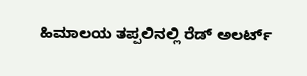ಹಿಮಾಲಯ ತಪ್ಪಲಿನಲ್ಲಿ ರೆಡ್ ಅಲರ್ಟ್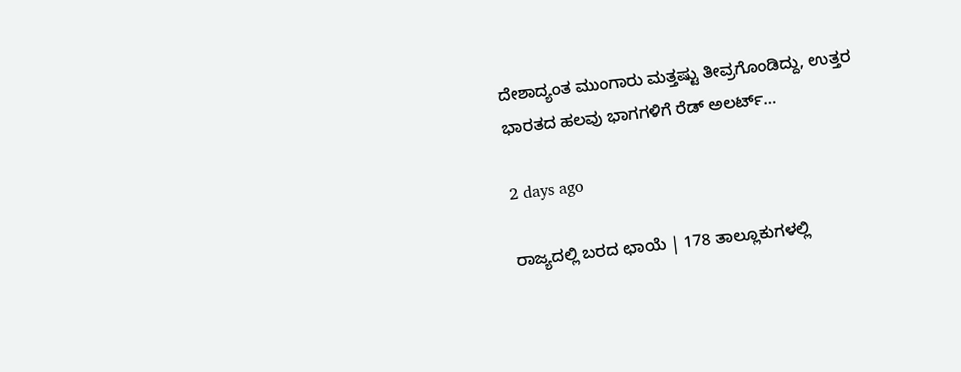ದೇಶಾದ್ಯಂತ ಮುಂಗಾರು ಮತ್ತಷ್ಟು ತೀವ್ರಗೊಂಡಿದ್ದು, ಉತ್ತರ ಭಾರತದ ಹಲವು ಭಾಗಗಳಿಗೆ ರೆಡ್ ಅಲರ್ಟ್…

2 days ago

ರಾಜ್ಯದಲ್ಲಿ ಬರದ ಛಾಯೆ | 178 ತಾಲ್ಲೂಕುಗಳಲ್ಲಿ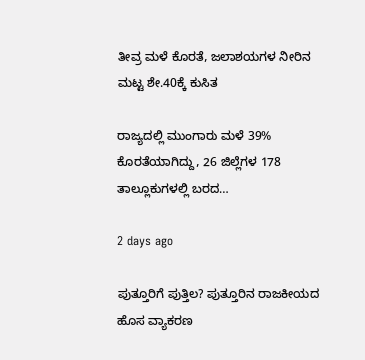ತೀವ್ರ ಮಳೆ ಕೊರತೆ, ಜಲಾಶಯಗಳ ನೀರಿನ ಮಟ್ಟ ಶೇ.40ಕ್ಕೆ ಕುಸಿತ

ರಾಜ್ಯದಲ್ಲಿ ಮುಂಗಾರು ಮಳೆ 39% ಕೊರತೆಯಾಗಿದ್ದು, 26 ಜಿಲ್ಲೆಗಳ 178 ತಾಲ್ಲೂಕುಗಳಲ್ಲಿ ಬರದ…

2 days ago

ಪುತ್ತೂರಿಗೆ ಪುತ್ತಿಲ? ಪುತ್ತೂರಿನ ರಾಜಕೀಯದ ಹೊಸ ವ್ಯಾಕರಣ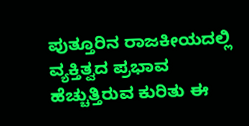ಪುತ್ತೂರಿನ ರಾಜಕೀಯದಲ್ಲಿ ವ್ಯಕ್ತಿತ್ವದ ಪ್ರಭಾವ ಹೆಚ್ಚುತ್ತಿರುವ ಕುರಿತು ಈ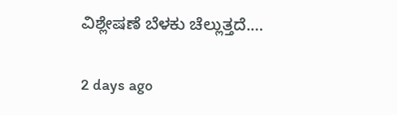ವಿಶ್ಲೇಷಣೆ ಬೆಳಕು ಚೆಲ್ಲುತ್ತದೆ.…

2 days ago